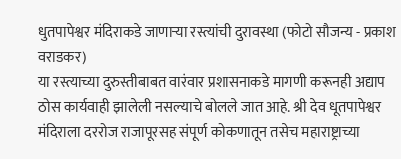धुतपापेश्वर मंदिराकडे जाणाऱ्या रस्त्यांची दुरावस्था (फोटो सौजन्य - प्रकाश वराडकर)
या रस्त्याच्या दुरुस्तीबाबत वारंवार प्रशासनाकडे मागणी करूनही अद्याप ठोस कार्यवाही झालेली नसल्याचे बोलले जात आहे. श्री देव धूतपापेश्वर मंदिराला दररोज राजापूरसह संपूर्ण कोकणातून तसेच महाराष्ट्राच्या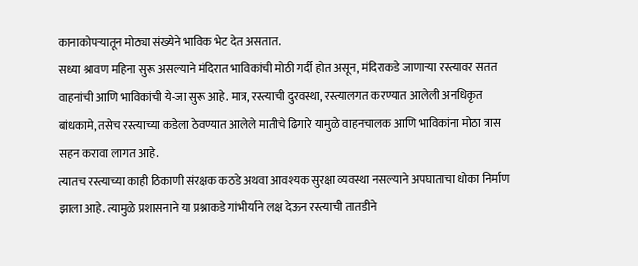कानाकोपऱ्यातून मोठ्या संख्येने भाविक भेट देत असतात.
सध्या श्रावण महिना सुरू असल्याने मंदिरात भाविकांची मोठी गर्दी होत असून, मंदिराकडे जाणाऱ्या रस्त्यावर सतत वाहनांची आणि भाविकांची ये-जा सुरू आहे. मात्र, रस्त्याची दुरवस्था, रस्त्यालगत करण्यात आलेली अनधिकृत बांधकामे, तसेच रस्त्याच्या कडेला ठेवण्यात आलेले मातीचे ढिगारे यामुळे वाहनचालक आणि भाविकांना मोठा त्रास सहन करावा लागत आहे.
त्यातच रस्त्याच्या काही ठिकाणी संरक्षक कठडे अथवा आवश्यक सुरक्षा व्यवस्था नसल्याने अपघाताचा धोका निर्माण झाला आहे. त्यामुळे प्रशासनाने या प्रश्नाकडे गांभीर्याने लक्ष देऊन रस्त्याची तातडीने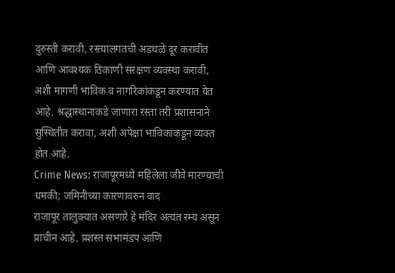दुरुस्ती करावी, रस्त्यालगतची अडथळे दूर करावीत आणि आवश्यक ठिकाणी संरक्षण व्यवस्था करावी, अशी मागणी भाविक व नागरिकांकडून करण्यात येत आहे. श्रद्धास्थानाकडे जाणारा रस्ता तरी प्रशासनाने सुस्थितीत करावा, अशी अपेक्षा भाविकांकडून व्यक्त होत आहे.
Crime News: राजापूरमध्ये महिलेला जीवे मारण्याची धमकी; जमिनीच्या कारणावरुन वाद
राजापूर तालुक्यात असणारे हे मंदिर अत्यंत रम्य असून प्राचीन आहे. प्रशस्त सभामंडप आणि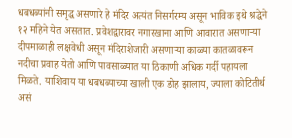धबधब्यांनी समृद्ध असणारे हे मंदिर अत्यंत निसर्गरम्य असून भाविक इथे श्रद्धेने १२ महिने येत असतात. प्रवेशद्वारावर नगारखाना आणि आवारात असणाऱ्या दीपमाळाही लक्षवेधी असून मंदिराशेजारी असणाऱ्या काळ्या कातळावरून नदीचा प्रवाह येतो आणि पावसाळ्यात या ठिकाणी अधिक गर्दी पहायला मिळते. याशिवाय या धबधब्याच्या खाली एक डोह झालाय, ज्याला कोटितीर्थ असं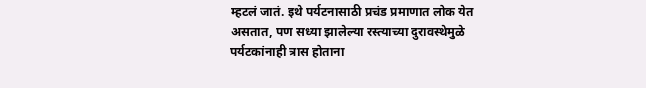म्हटलं जातं. इथे पर्यटनासाठी प्रचंड प्रमाणात लोक येत असतात, पण सध्या झालेल्या रस्त्याच्या दुरावस्थेमुळे पर्यटकांनाही त्रास होताना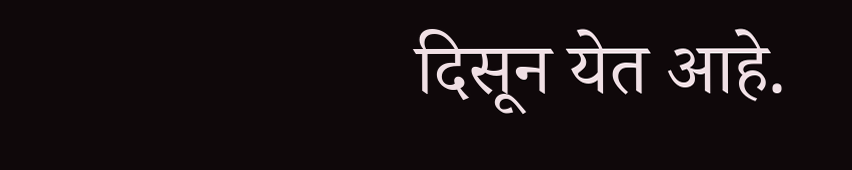दिसून येत आहे.